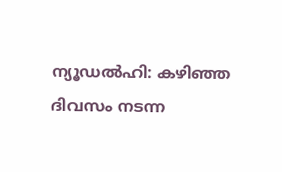ന്യൂഡൽഹി: കഴിഞ്ഞ ദിവസം നടന്ന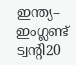ഇന്ത്യ– ഇംഗ്ലണ്ട് ട്വന്റി20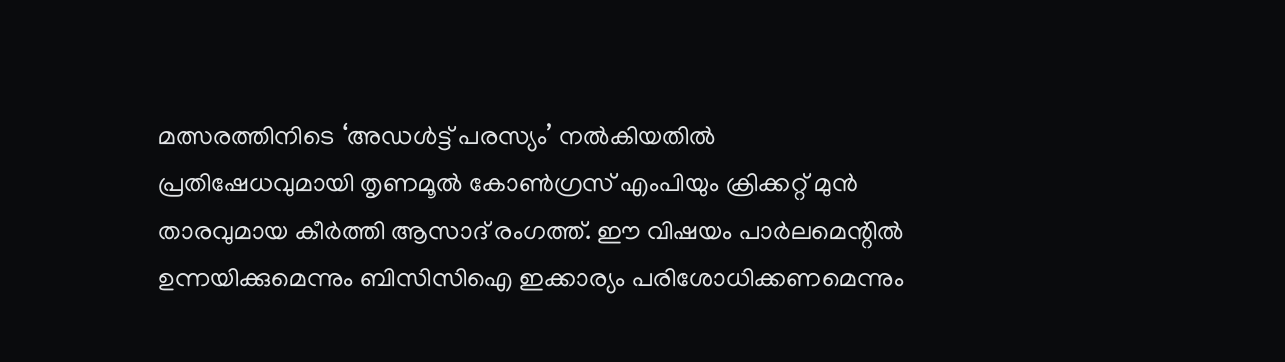മത്സരത്തിനിടെ ‘അഡൾട്ട് പരസ്യം’ നൽകിയതിൽ പ്രതിഷേധവുമായി തൃണമൂൽ കോൺഗ്രസ് എംപിയും ക്രിക്കറ്റ് മുൻ താരവുമായ കീർത്തി ആസാദ് രംഗത്ത്. ഈ വിഷയം പാർലമെന്റിൽ ഉന്നയിക്കുമെന്നും ബിസിസിഐ ഇക്കാര്യം പരിശോധിക്കണമെന്നും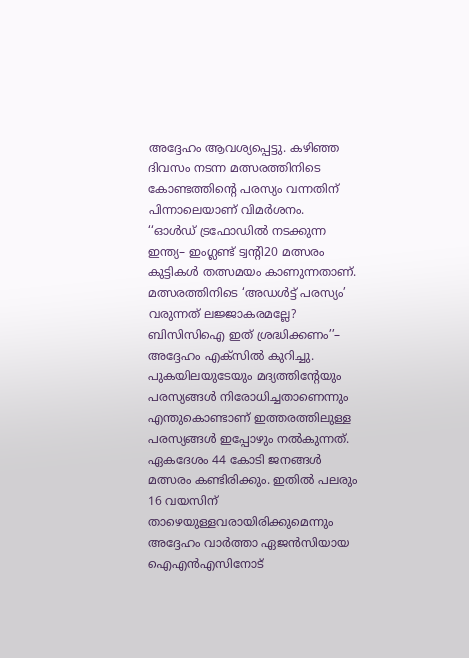അദ്ദേഹം ആവശ്യപ്പെട്ടു. കഴിഞ്ഞ ദിവസം നടന്ന മത്സരത്തിനിടെ കോണ്ടത്തിന്റെ പരസ്യം വന്നതിന് പിന്നാലെയാണ് വിമർശനം.
‘‘ഓൾഡ് ട്രഫോഡിൽ നടക്കുന്ന ഇന്ത്യ– ഇംഗ്ലണ്ട് ട്വന്റി20 മത്സരം കുട്ടികൾ തത്സമയം കാണുന്നതാണ്. മത്സരത്തിനിടെ ‘അഡൾട്ട് പരസ്യം’ വരുന്നത് ലജ്ജാകരമല്ലേ? ബിസിസിഐ ഇത് ശ്രദ്ധിക്കണം’’– അദ്ദേഹം എക്സിൽ കുറിച്ചു. പുകയിലയുടേയും മദ്യത്തിന്റേയും പരസ്യങ്ങൾ നിരോധിച്ചതാണെന്നും എന്തുകൊണ്ടാണ് ഇത്തരത്തിലുള്ള പരസ്യങ്ങൾ ഇപ്പോഴും നൽകുന്നത്. ഏകദേശം 44 കോടി ജനങ്ങൾ മത്സരം കണ്ടിരിക്കും. ഇതിൽ പലരും 16 വയസിന് താഴെയുള്ളവരായിരിക്കുമെന്നും അദ്ദേഹം വാർത്താ ഏജൻസിയായ ഐഎൻഎസിനോട്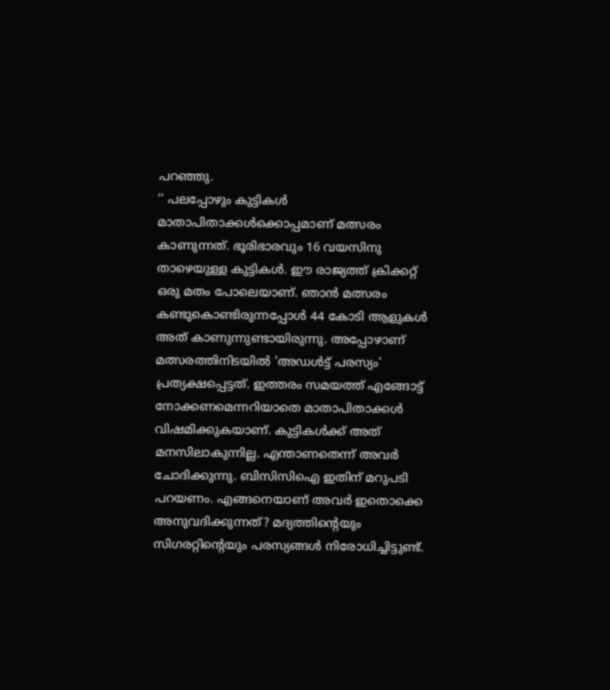പറഞ്ഞു.
‘‘ പലപ്പോഴും കുട്ടികൾ മാതാപിതാക്കൾക്കൊപ്പമാണ് മത്സരം കാണുന്നത്. ഭൂരിഭാരവും 16 വയസിനു താഴെയുള്ള കുട്ടികൾ. ഈ രാജ്യത്ത് ക്രിക്കറ്റ് ഒരു മതം പോലെയാണ്. ഞാൻ മത്സരം കണ്ടുകൊണ്ടിരുന്നപ്പോൾ 44 കോടി ആളുകൾ അത് കാണുന്നുണ്ടായിരുന്നു. അപ്പോഴാണ് മത്സരത്തിനിടയിൽ ‘അഡൾട്ട് പരസ്യം’ പ്രത്യക്ഷപ്പെട്ടത്. ഇത്തരം സമയത്ത് എങ്ങോട്ട് നോക്കണമെന്നറിയാതെ മാതാപിതാക്കൾ വിഷമിക്കുകയാണ്. കുട്ടികൾക്ക് അത് മനസിലാകുന്നില്ല. എന്താണതെന്ന് അവർ ചോദിക്കുന്നു. ബിസിസിഐ ഇതിന് മറുപടി പറയണം. എങ്ങനെയാണ് അവർ ഇതൊക്കെ അനുവദിക്കുന്നത്? മദ്യത്തിന്റെയും സിഗരറ്റിന്റെയും പരസ്യങ്ങൾ നിരോധിച്ചിട്ടുണ്ട്.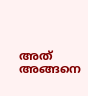അത് അങ്ങനെ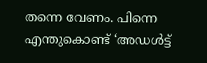തന്നെ വേണം. പിന്നെ എന്തുകൊണ്ട് ‘അഡൾട്ട്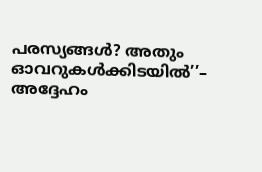പരസ്യങ്ങൾ? അതും ഓവറുകൾക്കിടയിൽ’’– അദ്ദേഹം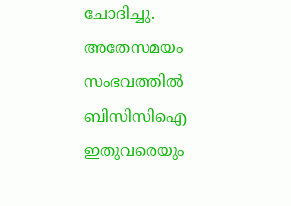ചോദിച്ചു. അതേസമയം സംഭവത്തിൽ ബിസിസിഐ ഇതുവരെയും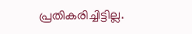പ്രതികരിച്ചിട്ടില്ല.